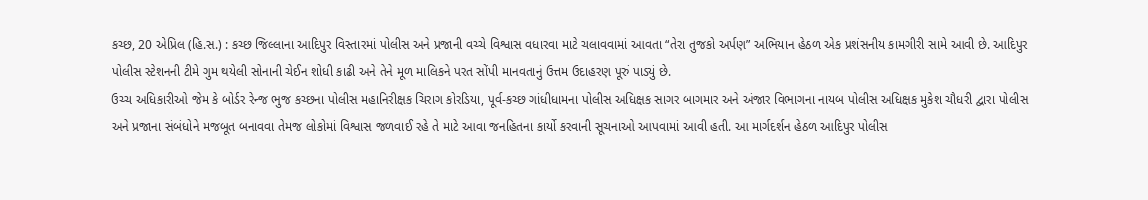કચ્છ, 20 એપ્રિલ (હિ.સ.) : કચ્છ જિલ્લાના આદિપુર વિસ્તારમાં પોલીસ અને પ્રજાની વચ્ચે વિશ્વાસ વધારવા માટે ચલાવવામાં આવતા “તેરા તુજકો અર્પણ” અભિયાન હેઠળ એક પ્રશંસનીય કામગીરી સામે આવી છે. આદિપુર પોલીસ સ્ટેશનની ટીમે ગુમ થયેલી સોનાની ચેઈન શોધી કાઢી અને તેને મૂળ માલિકને પરત સોંપી માનવતાનું ઉત્તમ ઉદાહરણ પૂરું પાડ્યું છે.
ઉચ્ચ અધિકારીઓ જેમ કે બોર્ડર રેન્જ ભુજ કચ્છના પોલીસ મહાનિરીક્ષક ચિરાગ કોરડિયા, પૂર્વ-કચ્છ ગાંધીધામના પોલીસ અધિક્ષક સાગર બાગમાર અને અંજાર વિભાગના નાયબ પોલીસ અધિક્ષક મુકેશ ચૌધરી દ્વારા પોલીસ અને પ્રજાના સંબંધોને મજબૂત બનાવવા તેમજ લોકોમાં વિશ્વાસ જળવાઈ રહે તે માટે આવા જનહિતના કાર્યો કરવાની સૂચનાઓ આપવામાં આવી હતી. આ માર્ગદર્શન હેઠળ આદિપુર પોલીસ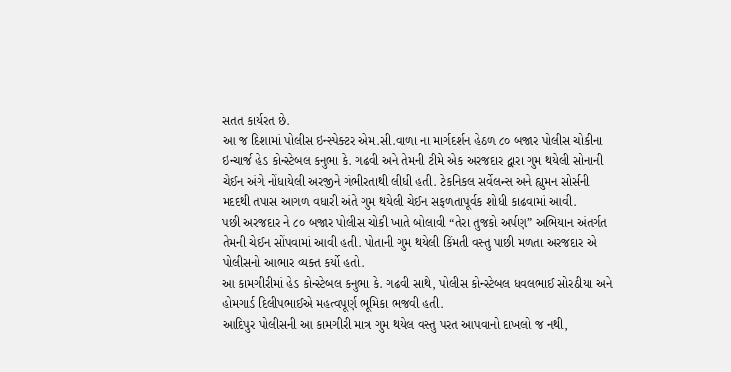સતત કાર્યરત છે.
આ જ દિશામાં પોલીસ ઇન્સ્પેક્ટર એમ.સી.વાળા ના માર્ગદર્શન હેઠળ ૮૦ બજાર પોલીસ ચોકીના ઇન્ચાર્જ હેડ કોન્સ્ટેબલ કનુભા કે. ગઢવી અને તેમની ટીમે એક અરજદાર દ્વારા ગુમ થયેલી સોનાની ચેઈન અંગે નોંધાયેલી અરજીને ગંભીરતાથી લીધી હતી. ટેકનિકલ સર્વેલન્સ અને હ્યુમન સોર્સની મદદથી તપાસ આગળ વધારી અંતે ગુમ થયેલી ચેઈન સફળતાપૂર્વક શોધી કાઢવામાં આવી.
પછી અરજદાર ને ૮૦ બજાર પોલીસ ચોકી ખાતે બોલાવી “તેરા તુજકો અર્પણ” અભિયાન અંતર્ગત તેમની ચેઈન સોંપવામાં આવી હતી. પોતાની ગુમ થયેલી કિંમતી વસ્તુ પાછી મળતા અરજદાર એ પોલીસનો આભાર વ્યક્ત કર્યો હતો.
આ કામગીરીમાં હેડ કોન્સ્ટેબલ કનુભા કે. ગઢવી સાથે, પોલીસ કોન્સ્ટેબલ ધવલભાઈ સોરઠીયા અને હોમગાર્ડ દિલીપભાઈએ મહત્વપૂર્ણ ભૂમિકા ભજવી હતી.
આદિપુર પોલીસની આ કામગીરી માત્ર ગુમ થયેલ વસ્તુ પરત આપવાનો દાખલો જ નથી,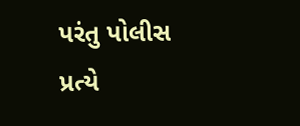પરંતુ પોલીસ પ્રત્યે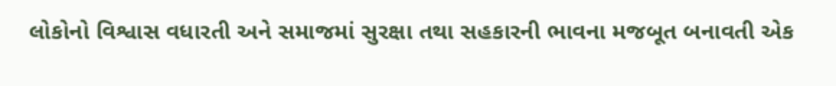લોકોનો વિશ્વાસ વધારતી અને સમાજમાં સુરક્ષા તથા સહકારની ભાવના મજબૂત બનાવતી એક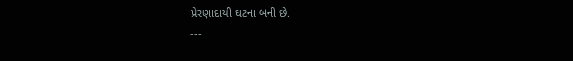પ્રેરણાદાયી ઘટના બની છે.
---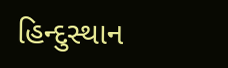હિન્દુસ્થાન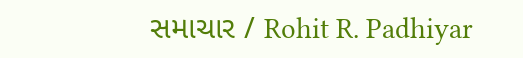સમાચાર / Rohit R. Padhiyar